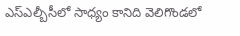ఎస్ఎల్బీసీలో సాధ్యం కానిది వెలిగొండలో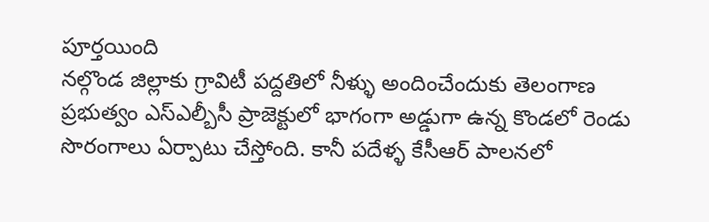పూర్తయింది
నల్గొండ జిల్లాకు గ్రావిటీ పద్దతిలో నీళ్ళు అందించేందుకు తెలంగాణ ప్రభుత్వం ఎస్ఎల్బీసీ ప్రాజెక్టులో భాగంగా అడ్డుగా ఉన్న కొండలో రెండు సొరంగాలు ఏర్పాటు చేస్తోంది. కానీ పదేళ్ళ కేసీఆర్ పాలనలో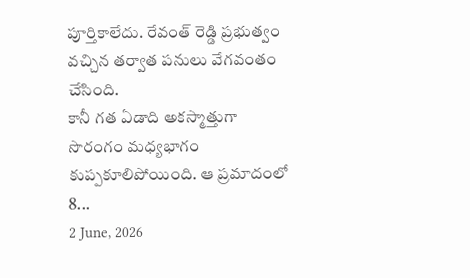పూర్తికాలేదు. రేవంత్ రెడ్డి ప్రభుత్వం వచ్చిన తర్వాత పనులు వేగవంతం చేసింది.
కానీ గత ఏడాది అకస్మాత్తుగా సొరంగం మధ్యభాగం కుప్పకూలిపోయింది. ఆ ప్రమాదంలో 8...
2 June, 2026